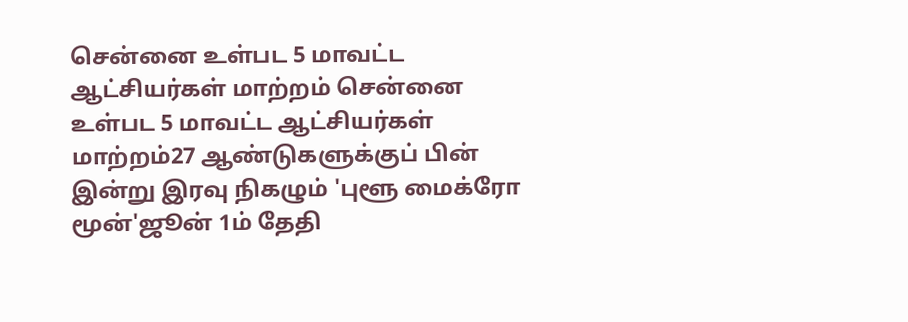சென்னை உள்பட 5 மாவட்ட ஆட்சியர்கள் மாற்றம் சென்னை உள்பட 5 மாவட்ட ஆட்சியர்கள் மாற்றம்27 ஆண்டுகளுக்குப் பின் இன்று இரவு நிகழும் 'புளூ மைக்ரோ மூன்'ஜூன் 1ம் தேதி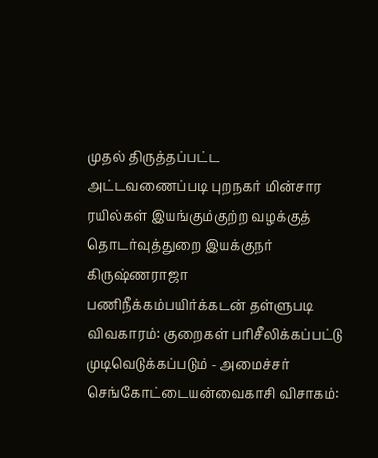முதல் திருத்தப்பட்ட அட்டவணைப்படி புறநகர் மின்சார ரயில்கள் இயங்கும்குற்ற வழக்குத் தொடர்வுத்துறை இயக்குநர் கிருஷ்ணராஜா பணிநீக்கம்பயிர்க்கடன் தள்ளுபடி விவகாரம்: குறைகள் பரிசீலிக்கப்பட்டு முடிவெடுக்கப்படும் - அமைச்சர் செங்கோட்டையன்வைகாசி விசாகம்: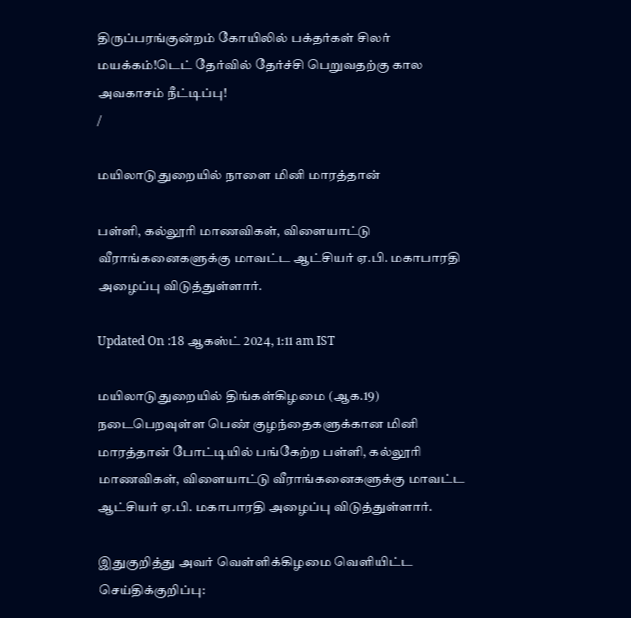திருப்பரங்குன்றம் கோயிலில் பக்தர்கள் சிலர் மயக்கம்!டெட் தேர்வில் தேர்ச்சி பெறுவதற்கு கால அவகாசம் நீட்டிப்பு!
/

மயிலாடுதுறையில் நாளை மினி மாரத்தான்

பள்ளி, கல்லூரி மாணவிகள், விளையாட்டு வீராங்கனைகளுக்கு மாவட்ட ஆட்சியர் ஏ.பி. மகாபாரதி அழைப்பு விடுத்துள்ளார்.

Updated On :18 ஆகஸ்ட் 2024, 1:11 am IST

மயிலாடுதுறையில் திங்கள்கிழமை (ஆக.19) நடைபெறவுள்ள பெண் குழந்தைகளுக்கான மினி மாரத்தான் போட்டியில் பங்கேற்ற பள்ளி, கல்லூரி மாணவிகள், விளையாட்டு வீராங்கனைகளுக்கு மாவட்ட ஆட்சியர் ஏ.பி. மகாபாரதி அழைப்பு விடுத்துள்ளார்.

இதுகுறித்து அவர் வெள்ளிக்கிழமை வெளியிட்ட செய்திக்குறிப்பு: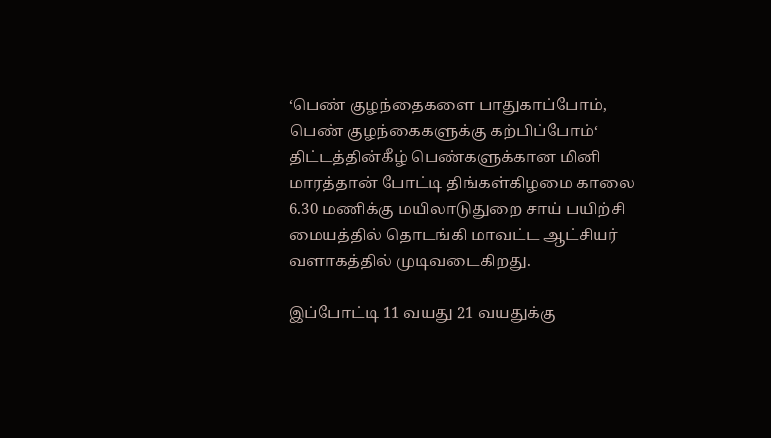‘பெண் குழந்தைகளை பாதுகாப்போம், பெண் குழந்கைகளுக்கு கற்பிப்போம்‘ திட்டத்தின்கீழ் பெண்களுக்கான மினி மாரத்தான் போட்டி திங்கள்கிழமை காலை 6.30 மணிக்கு மயிலாடுதுறை சாய் பயிற்சி மையத்தில் தொடங்கி மாவட்ட ஆட்சியர் வளாகத்தில் முடிவடைகிறது.

இப்போட்டி 11 வயது 21 வயதுக்கு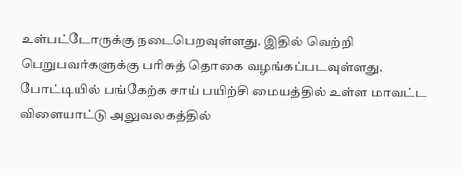உள்பட்டோருக்கு நடைபெறவுள்ளது. இதில் வெற்றி பெறுபவர்களுக்கு பரிசுத் தொகை வழங்கப்படவுள்ளது. போட்டியில் பங்கேற்க சாய் பயிற்சி மையத்தில் உள்ள மாவட்ட விளையாட்டு அலுவலகத்தில்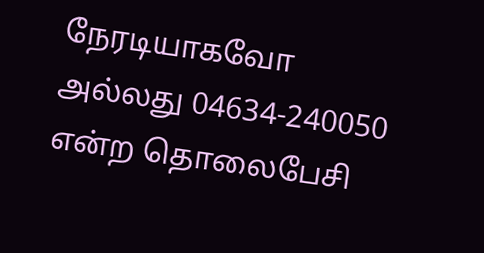நேரடியாகவோ அல்லது 04634-240050 என்ற தொலைபேசி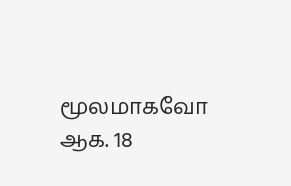மூலமாகவோ ஆக. 18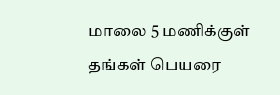மாலை 5 மணிக்குள் தங்கள் பெயரை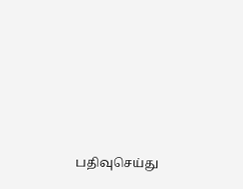பதிவுசெய்து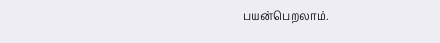பயன்பெறலாம்.